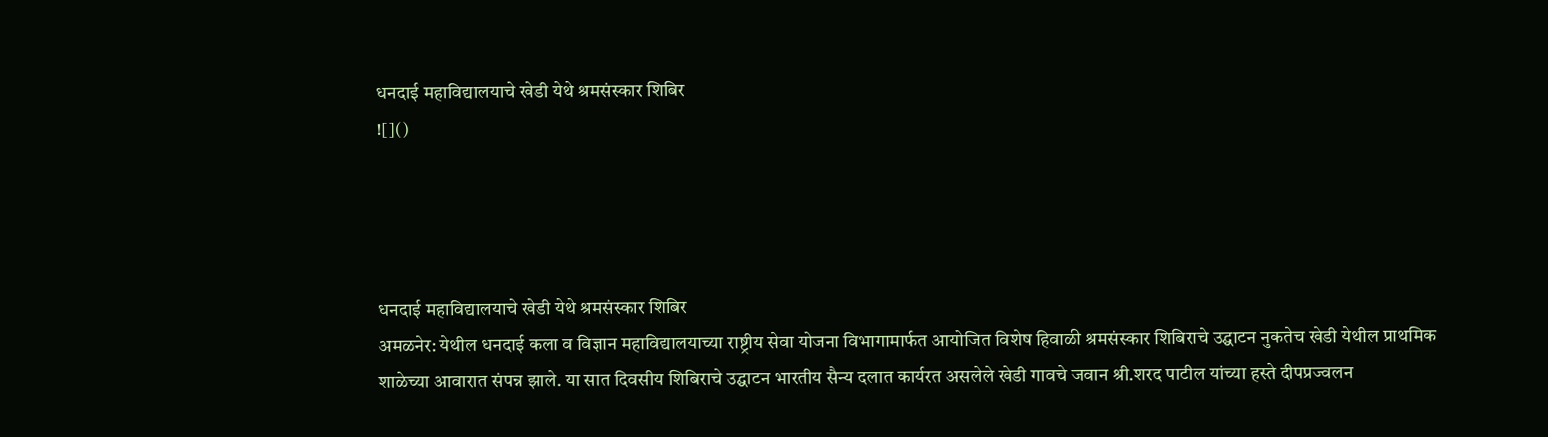धनदाई महाविद्यालयाचे खेडी येथे श्रमसंस्कार शिबिर
![]()




धनदाई महाविद्यालयाचे खेडी येथे श्रमसंस्कार शिबिर
अमळनेर: येथील धनदाई कला व विज्ञान महाविद्यालयाच्या राष्ट्रीय सेवा योजना विभागामार्फत आयोजित विशेष हिवाळी श्रमसंस्कार शिबिराचे उद्घाटन नुकतेच खेडी येथील प्राथमिक शाळेच्या आवारात संपन्न झाले. या सात दिवसीय शिबिराचे उद्घाटन भारतीय सैन्य दलात कार्यरत असलेले खेडी गावचे जवान श्री.शरद पाटील यांच्या हस्ते दीपप्रज्वलन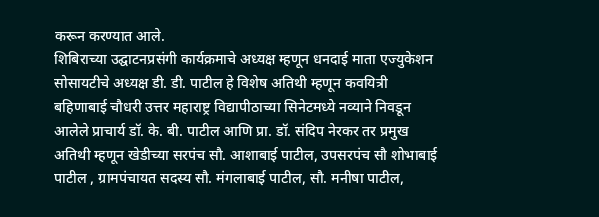करून करण्यात आले.
शिबिराच्या उद्घाटनप्रसंगी कार्यक्रमाचे अध्यक्ष म्हणून धनदाई माता एज्युकेशन सोसायटीचे अध्यक्ष डी. डी. पाटील हे विशेष अतिथी म्हणून कवयित्री बहिणाबाई चौधरी उत्तर महाराष्ट्र विद्यापीठाच्या सिनेटमध्ये नव्याने निवडून आलेले प्राचार्य डॉ. के. बी. पाटील आणि प्रा. डॉ. संदिप नेरकर तर प्रमुख अतिथी म्हणून खेडीच्या सरपंच सौ. आशाबाई पाटील, उपसरपंच सौ शोभाबाई पाटील , ग्रामपंचायत सदस्य सौ. मंगलाबाई पाटील, सौ. मनीषा पाटील,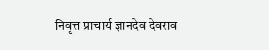निवृत्त प्राचार्य ज्ञानदेव देवराव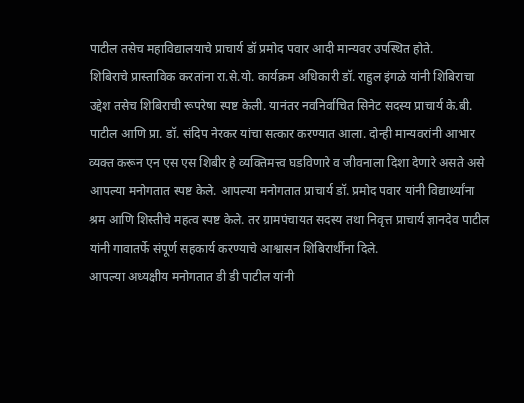पाटील तसेच महाविद्यालयाचे प्राचार्य डॉ प्रमोद पवार आदी मान्यवर उपस्थित होते.
शिबिराचे प्रास्ताविक करतांना रा.से.यो. कार्यक्रम अधिकारी डॉ. राहुल इंगळे यांनी शिबिराचा उद्देश तसेच शिबिराची रूपरेषा स्पष्ट केली. यानंतर नवनिर्वाचित सिनेट सदस्य प्राचार्य के.बी. पाटील आणि प्रा. डॉ. संदिप नेरकर यांचा सत्कार करण्यात आला. दोन्ही मान्यवरांनी आभार व्यक्त करून एन एस एस शिबीर हे व्यक्तिमत्त्व घडविणारे व जीवनाला दिशा देणारे असते असे आपल्या मनोगतात स्पष्ट केले. आपल्या मनोगतात प्राचार्य डॉ. प्रमोद पवार यांनी विद्यार्थ्यांना श्रम आणि शिस्तीचे महत्व स्पष्ट केले. तर ग्रामपंचायत सदस्य तथा निवृत्त प्राचार्य ज्ञानदेव पाटील यांनी गावातर्फे संपूर्ण सहकार्य करण्याचे आश्वासन शिबिरार्थींना दिले.
आपल्या अध्यक्षीय मनोगतात डी डी पाटील यांनी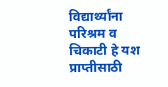विद्यार्थ्यांना परिश्रम व चिकाटी हे यश प्राप्तीसाठी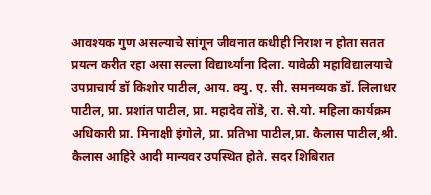आवश्यक गुण असल्याचे सांगून जीवनात कधीही निराश न होता सतत प्रयत्न करीत रहा असा सल्ला विद्यार्थ्यांना दिला. यावेळी महाविद्यालयाचे उपप्राचार्य डॉ किशोर पाटील, आय. क्यु. ए. सी. समनव्यक डॉ. लिलाधर पाटील, प्रा. प्रशांत पाटील, प्रा. महादेव तोंडे, रा. से.यो. महिला कार्यक्रम अधिकारी प्रा. मिनाक्षी इंगोले, प्रा. प्रतिभा पाटील,प्रा. कैलास पाटील,श्री. कैलास आहिरे आदी मान्यवर उपस्थित होते. सदर शिबिरात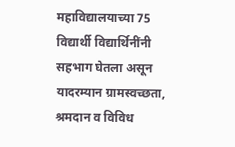महाविद्यालयाच्या 75 विद्यार्थी विद्यार्थिनींनी सहभाग घेतला असून यादरम्यान ग्रामस्वच्छता, श्रमदान व विविध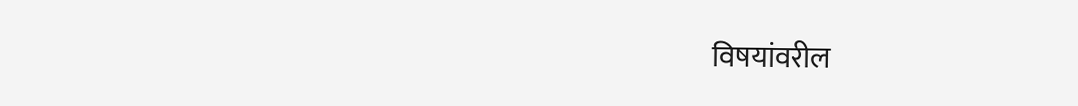विषयांवरील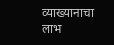व्याख्यानाचा लाभ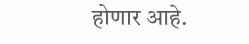होणार आहे.